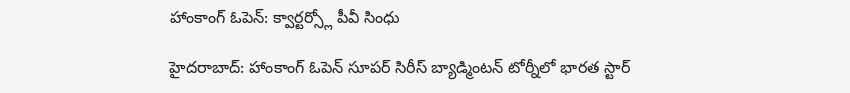హాంకాంగ్ ఓపెన్: క్వార్టర్స్లో పీవీ సింధు

హైదరాబాద్: హాంకాంగ్ ఓపెన్ సూపర్ సిరీస్ బ్యాడ్మింటన్ టోర్నీలో భారత స్టార్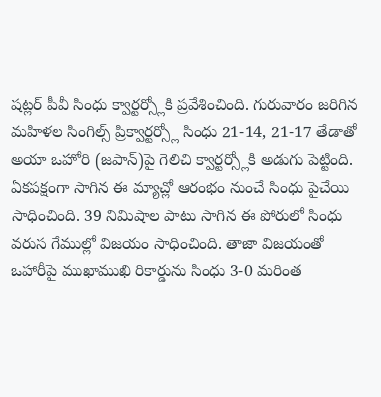షట్లర్ పీవీ సింధు క్వార్టర్స్లోకి ప్రవేశించింది. గురువారం జరిగిన మహిళల సింగిల్స్ ప్రిక్వార్టర్స్లో సింధు 21-14, 21-17 తేడాతో అయా ఒహోరి (జపాన్)పై గెలిచి క్వార్టర్స్లోకి అడుగు పెట్టింది.
ఏకపక్షంగా సాగిన ఈ మ్యాచ్లో ఆరంభం నుంచే సింధు పైచేయి సాధించింది. 39 నిమిషాల పాటు సాగిన ఈ పోరులో సింధు వరుస గేముల్లో విజయం సాధించింది. తాజా విజయంతో ఒహారీపై ముఖాముఖి రికార్డును సింధు 3-0 మరింత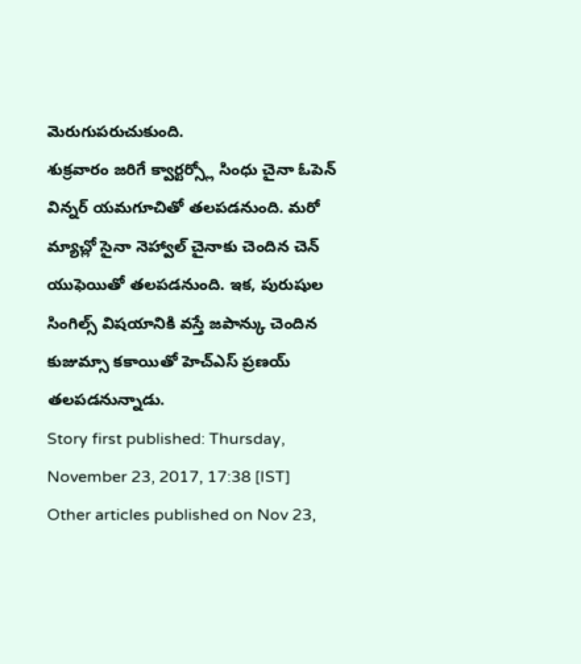మెరుగుపరుచుకుంది.
శుక్రవారం జరిగే క్వార్టర్స్లో సింధు చైనా ఓపెన్ విన్నర్ యమగూచితో తలపడనుంది. మరో మ్యాచ్లో సైనా నెహ్వాల్ చైనాకు చెందిన చెన్ యుఫెయితో తలపడనుంది. ఇక, పురుషుల సింగిల్స్ విషయానికి వస్తే జపాన్కు చెందిన కుజుమ్సా కకాయితో హెచ్ఎస్ ప్రణయ్ తలపడనున్నాడు.
Story first published: Thursday, November 23, 2017, 17:38 [IST]
Other articles published on Nov 23,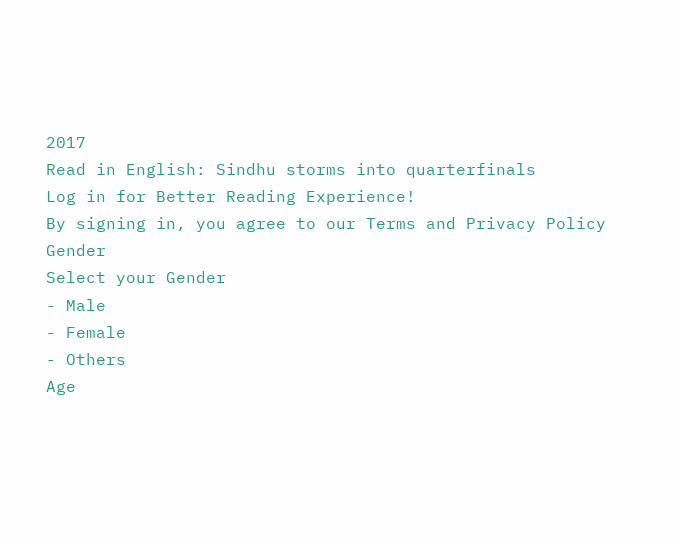2017
Read in English: Sindhu storms into quarterfinals
Log in for Better Reading Experience!
By signing in, you agree to our Terms and Privacy Policy
Gender
Select your Gender
- Male
- Female
- Others
Age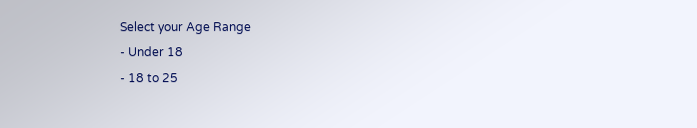Select your Age Range
- Under 18
- 18 to 25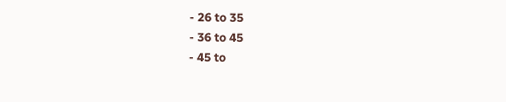- 26 to 35
- 36 to 45
- 45 to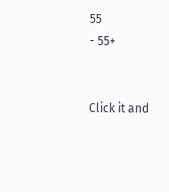55
- 55+


Click it and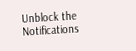Unblock the Notifications